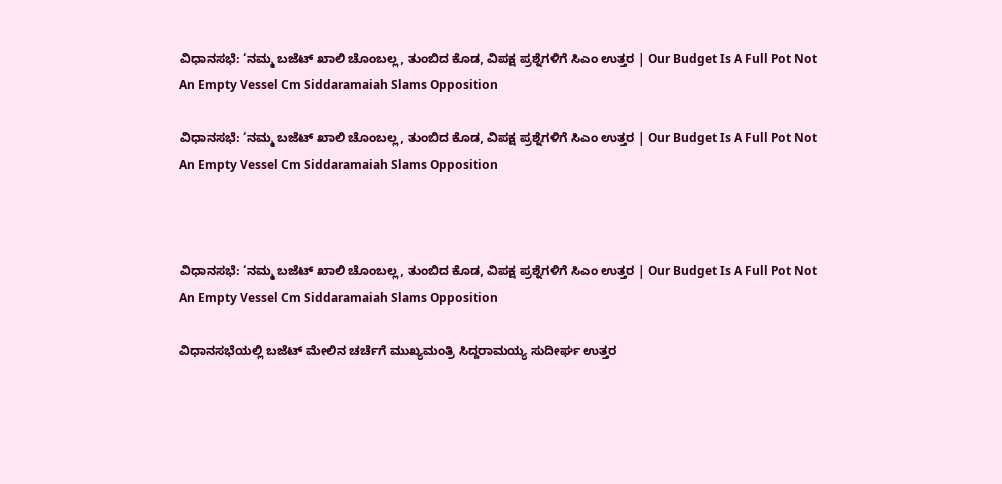ವಿಧಾನಸಭೆ: ‘ನಮ್ಮ ಬಜೆಟ್ ಖಾಲಿ ಚೊಂಬಲ್ಲ, ತುಂಬಿದ ಕೊಡ, ವಿಪಕ್ಷ ಪ್ರಶ್ನೆಗಳಿಗೆ ಸಿಎಂ ಉತ್ತರ | Our Budget Is A Full Pot Not An Empty Vessel Cm Siddaramaiah Slams Opposition

ವಿಧಾನಸಭೆ: ‘ನಮ್ಮ ಬಜೆಟ್ ಖಾಲಿ ಚೊಂಬಲ್ಲ, ತುಂಬಿದ ಕೊಡ, ವಿಪಕ್ಷ ಪ್ರಶ್ನೆಗಳಿಗೆ ಸಿಎಂ ಉತ್ತರ | Our Budget Is A Full Pot Not An Empty Vessel Cm Siddaramaiah Slams Opposition



ವಿಧಾನಸಭೆ: ‘ನಮ್ಮ ಬಜೆಟ್ ಖಾಲಿ ಚೊಂಬಲ್ಲ, ತುಂಬಿದ ಕೊಡ, ವಿಪಕ್ಷ ಪ್ರಶ್ನೆಗಳಿಗೆ ಸಿಎಂ ಉತ್ತರ | Our Budget Is A Full Pot Not An Empty Vessel Cm Siddaramaiah Slams Opposition

ವಿಧಾನಸಭೆಯಲ್ಲಿ ಬಜೆಟ್ ಮೇಲಿನ ಚರ್ಚೆಗೆ ಮುಖ್ಯಮಂತ್ರಿ ಸಿದ್ದರಾಮಯ್ಯ ಸುದೀರ್ಘ ಉತ್ತರ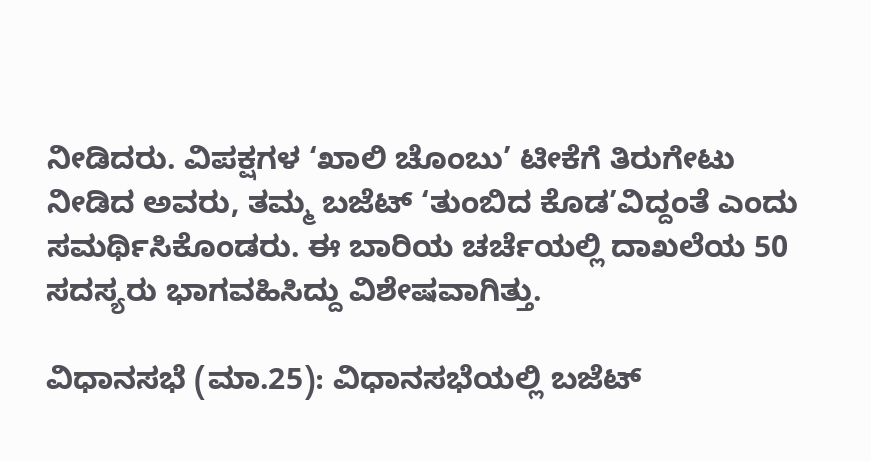ನೀಡಿದರು. ವಿಪಕ್ಷಗಳ ‘ಖಾಲಿ ಚೊಂಬು’ ಟೀಕೆಗೆ ತಿರುಗೇಟು ನೀಡಿದ ಅವರು, ತಮ್ಮ ಬಜೆಟ್ ‘ತುಂಬಿದ ಕೊಡ’ವಿದ್ದಂತೆ ಎಂದು ಸಮರ್ಥಿಸಿಕೊಂಡರು. ಈ ಬಾರಿಯ ಚರ್ಚೆಯಲ್ಲಿ ದಾಖಲೆಯ 50 ಸದಸ್ಯರು ಭಾಗವಹಿಸಿದ್ದು ವಿಶೇಷವಾಗಿತ್ತು.

ವಿಧಾನಸಭೆ (ಮಾ.25): ವಿಧಾನಸಭೆಯಲ್ಲಿ ಬಜೆಟ್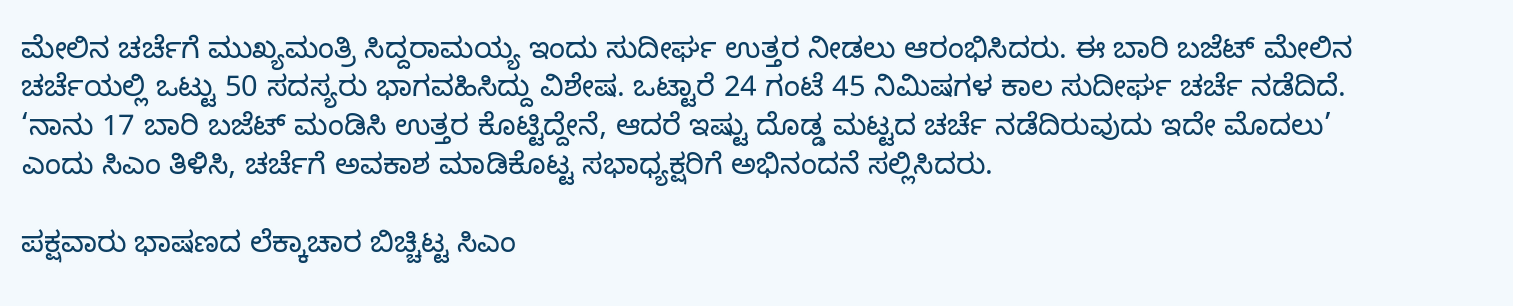ಮೇಲಿನ ಚರ್ಚೆಗೆ ಮುಖ್ಯಮಂತ್ರಿ ಸಿದ್ದರಾಮಯ್ಯ ಇಂದು ಸುದೀರ್ಘ ಉತ್ತರ ನೀಡಲು ಆರಂಭಿಸಿದರು. ಈ ಬಾರಿ ಬಜೆಟ್ ಮೇಲಿನ ಚರ್ಚೆಯಲ್ಲಿ ಒಟ್ಟು 50 ಸದಸ್ಯರು ಭಾಗವಹಿಸಿದ್ದು ವಿಶೇಷ. ಒಟ್ಟಾರೆ 24 ಗಂಟೆ 45 ನಿಮಿಷಗಳ ಕಾಲ ಸುದೀರ್ಘ ಚರ್ಚೆ ನಡೆದಿದೆ. ‘ನಾನು 17 ಬಾರಿ ಬಜೆಟ್ ಮಂಡಿಸಿ ಉತ್ತರ ಕೊಟ್ಟಿದ್ದೇನೆ, ಆದರೆ ಇಷ್ಟು ದೊಡ್ಡ ಮಟ್ಟದ ಚರ್ಚೆ ನಡೆದಿರುವುದು ಇದೇ ಮೊದಲು’ ಎಂದು ಸಿಎಂ ತಿಳಿಸಿ, ಚರ್ಚೆಗೆ ಅವಕಾಶ ಮಾಡಿಕೊಟ್ಟ ಸಭಾಧ್ಯಕ್ಷರಿಗೆ ಅಭಿನಂದನೆ ಸಲ್ಲಿಸಿದರು.

ಪಕ್ಷವಾರು ಭಾಷಣದ ಲೆಕ್ಕಾಚಾರ ಬಿಚ್ಚಿಟ್ಟ ಸಿಎಂ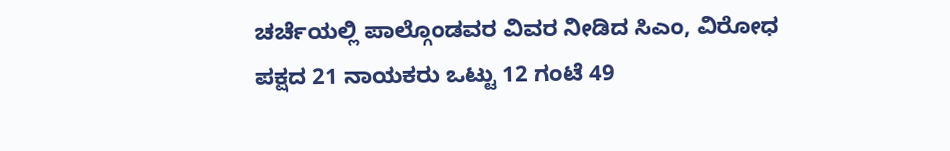ಚರ್ಚೆಯಲ್ಲಿ ಪಾಲ್ಗೊಂಡವರ ವಿವರ ನೀಡಿದ ಸಿಎಂ, ವಿರೋಧ ಪಕ್ಷದ 21 ನಾಯಕರು ಒಟ್ಟು 12 ಗಂಟೆ 49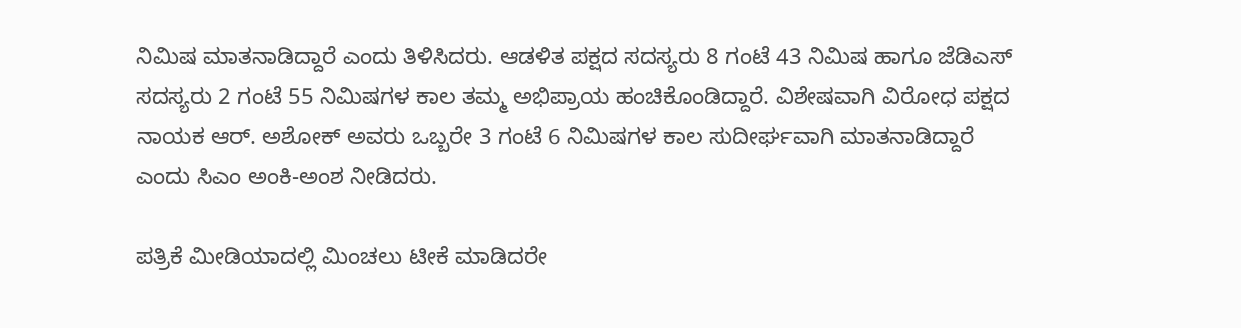ನಿಮಿಷ ಮಾತನಾಡಿದ್ದಾರೆ ಎಂದು ತಿಳಿಸಿದರು. ಆಡಳಿತ ಪಕ್ಷದ ಸದಸ್ಯರು 8 ಗಂಟೆ 43 ನಿಮಿಷ ಹಾಗೂ ಜೆಡಿಎಸ್ ಸದಸ್ಯರು 2 ಗಂಟೆ 55 ನಿಮಿಷಗಳ ಕಾಲ ತಮ್ಮ ಅಭಿಪ್ರಾಯ ಹಂಚಿಕೊಂಡಿದ್ದಾರೆ. ವಿಶೇಷವಾಗಿ ವಿರೋಧ ಪಕ್ಷದ ನಾಯಕ ಆರ್. ಅಶೋಕ್ ಅವರು ಒಬ್ಬರೇ 3 ಗಂಟೆ 6 ನಿಮಿಷಗಳ ಕಾಲ ಸುದೀರ್ಘವಾಗಿ ಮಾತನಾಡಿದ್ದಾರೆ ಎಂದು ಸಿಎಂ ಅಂಕಿ-ಅಂಶ ನೀಡಿದರು.

ಪತ್ರಿಕೆ ಮೀಡಿಯಾದಲ್ಲಿ ಮಿಂಚಲು ಟೀಕೆ ಮಾಡಿದರೇ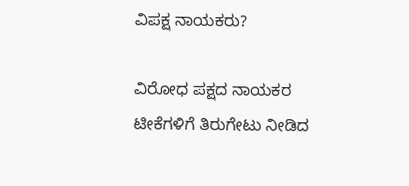ವಿಪಕ್ಷ ನಾಯಕರು?

ವಿರೋಧ ಪಕ್ಷದ ನಾಯಕರ ಟೀಕೆಗಳಿಗೆ ತಿರುಗೇಟು ನೀಡಿದ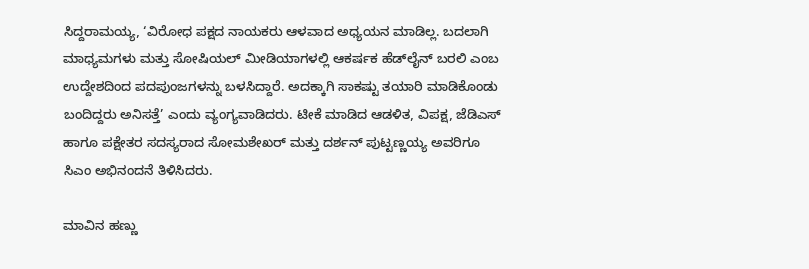ಸಿದ್ದರಾಮಯ್ಯ, ‘ವಿರೋಧ ಪಕ್ಷದ ನಾಯಕರು ಆಳವಾದ ಅಧ್ಯಯನ ಮಾಡಿಲ್ಲ. ಬದಲಾಗಿ ಮಾಧ್ಯಮಗಳು ಮತ್ತು ಸೋಷಿಯಲ್ ಮೀಡಿಯಾಗಳಲ್ಲಿ ಆಕರ್ಷಕ ಹೆಡ್‌ಲೈನ್ ಬರಲಿ ಎಂಬ ಉದ್ದೇಶದಿಂದ ಪದಪುಂಜಗಳನ್ನು ಬಳಸಿದ್ದಾರೆ. ಅದಕ್ಕಾಗಿ ಸಾಕಷ್ಟು ತಯಾರಿ ಮಾಡಿಕೊಂಡು ಬಂದಿದ್ದರು ಅನಿಸತ್ತೆ’ ಎಂದು ವ್ಯಂಗ್ಯವಾಡಿದರು. ಟೀಕೆ ಮಾಡಿದ ಆಡಳಿತ, ವಿಪಕ್ಷ, ಜೆಡಿಎಸ್ ಹಾಗೂ ಪಕ್ಷೇತರ ಸದಸ್ಯರಾದ ಸೋಮಶೇಖರ್ ಮತ್ತು ದರ್ಶನ್ ಪುಟ್ಟಣ್ಣಯ್ಯ ಅವರಿಗೂ ಸಿಎಂ ಅಭಿನಂದನೆ ತಿಳಿಸಿದರು.

ಮಾವಿನ ಹಣ್ಣು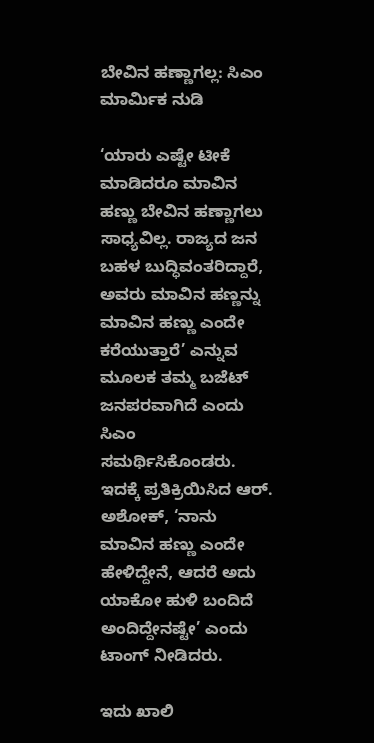ಬೇವಿನ ಹಣ್ಣಾಗಲ್ಲ: ಸಿಎಂ ಮಾರ್ಮಿಕ ನುಡಿ

‘ಯಾರು ಎಷ್ಟೇ ಟೀಕೆ ಮಾಡಿದರೂ ಮಾವಿನ ಹಣ್ಣು ಬೇವಿನ ಹಣ್ಣಾಗಲು ಸಾಧ್ಯವಿಲ್ಲ. ರಾಜ್ಯದ ಜನ ಬಹಳ ಬುದ್ಧಿವಂತರಿದ್ದಾರೆ, ಅವರು ಮಾವಿನ ಹಣ್ಣನ್ನು ಮಾವಿನ ಹಣ್ಣು ಎಂದೇ ಕರೆಯುತ್ತಾರೆ’ ಎನ್ನುವ ಮೂಲಕ ತಮ್ಮ ಬಜೆಟ್ ಜನಪರವಾಗಿದೆ ಎಂದು ಸಿಎಂ ಸಮರ್ಥಿಸಿಕೊಂಡರು. ಇದಕ್ಕೆ ಪ್ರತಿಕ್ರಿಯಿಸಿದ ಆರ್. ಅಶೋಕ್, ‘ನಾನು ಮಾವಿನ ಹಣ್ಣು ಎಂದೇ ಹೇಳಿದ್ದೇನೆ, ಆದರೆ ಅದು ಯಾಕೋ ಹುಳಿ ಬಂದಿದೆ ಅಂದಿದ್ದೇನಷ್ಟೇ’ ಎಂದು ಟಾಂಗ್ ನೀಡಿದರು.

ಇದು ಖಾಲಿ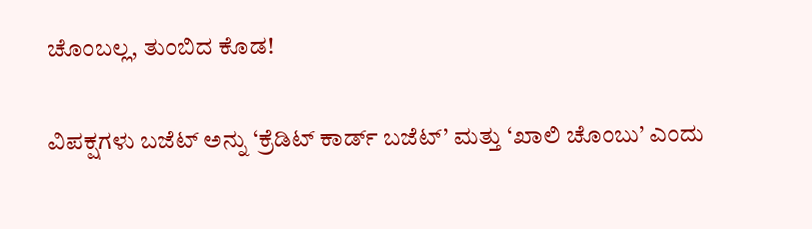ಚೊಂಬಲ್ಲ, ತುಂಬಿದ ಕೊಡ!

ವಿಪಕ್ಷಗಳು ಬಜೆಟ್ ಅನ್ನು ‘ಕ್ರೆಡಿಟ್ ಕಾರ್ಡ್ ಬಜೆಟ್’ ಮತ್ತು ‘ಖಾಲಿ ಚೊಂಬು’ ಎಂದು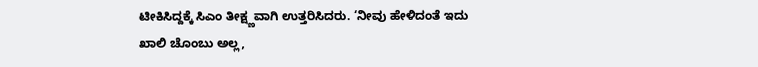ಟೀಕಿಸಿದ್ದಕ್ಕೆ ಸಿಎಂ ತೀಕ್ಷ್ಣವಾಗಿ ಉತ್ತರಿಸಿದರು. ‘ನೀವು ಹೇಳಿದಂತೆ ಇದು ಖಾಲಿ ಚೊಂಬು ಅಲ್ಲ,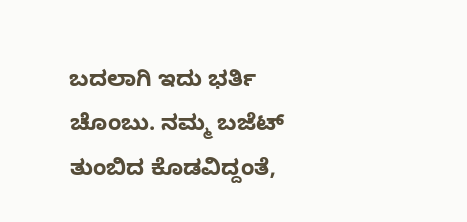ಬದಲಾಗಿ ಇದು ಭರ್ತಿ ಚೊಂಬು. ನಮ್ಮ ಬಜೆಟ್ ತುಂಬಿದ ಕೊಡವಿದ್ದಂತೆ,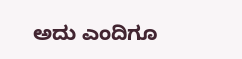ಅದು ಎಂದಿಗೂ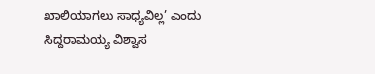ಖಾಲಿಯಾಗಲು ಸಾಧ್ಯವಿಲ್ಲ’ ಎಂದು ಸಿದ್ದರಾಮಯ್ಯ ವಿಶ್ವಾಸ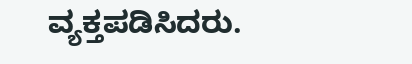ವ್ಯಕ್ತಪಡಿಸಿದರು.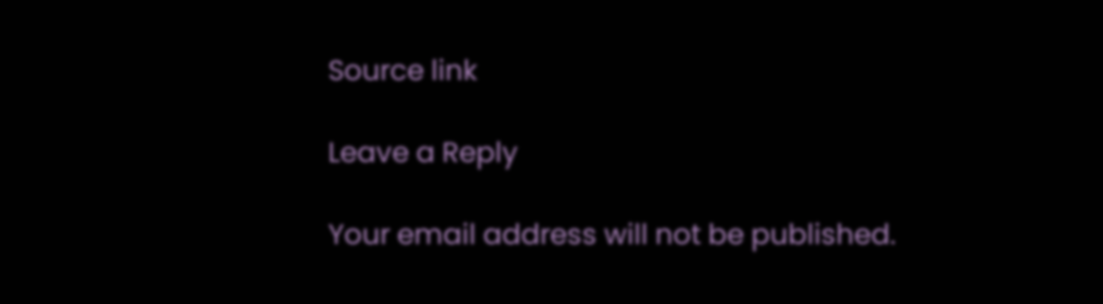Source link

Leave a Reply

Your email address will not be published.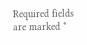Required fields are marked *